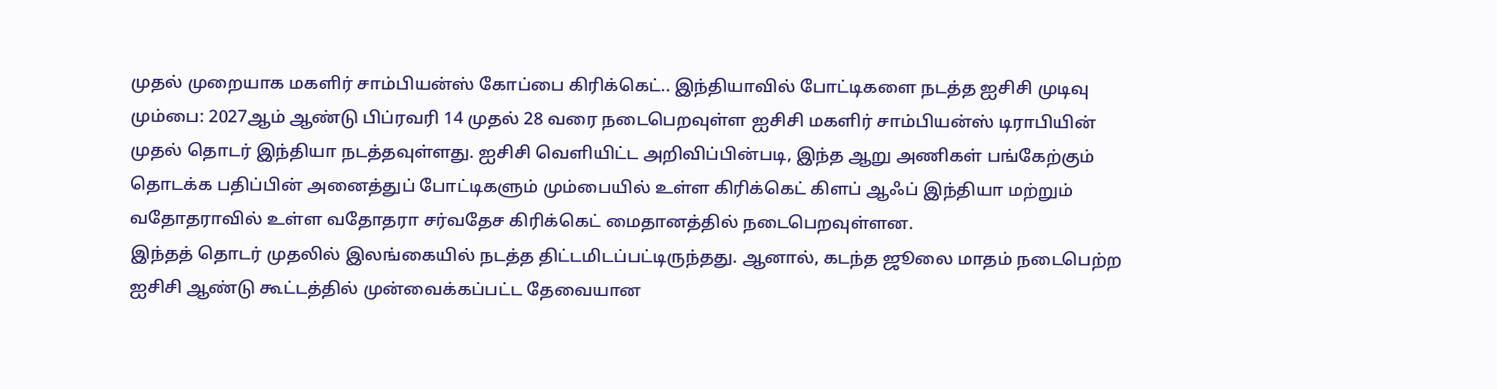முதல் முறையாக மகளிர் சாம்பியன்ஸ் கோப்பை கிரிக்கெட்.. இந்தியாவில் போட்டிகளை நடத்த ஐசிசி முடிவு
மும்பை: 2027ஆம் ஆண்டு பிப்ரவரி 14 முதல் 28 வரை நடைபெறவுள்ள ஐசிசி மகளிர் சாம்பியன்ஸ் டிராபியின் முதல் தொடர் இந்தியா நடத்தவுள்ளது. ஐசிசி வெளியிட்ட அறிவிப்பின்படி, இந்த ஆறு அணிகள் பங்கேற்கும் தொடக்க பதிப்பின் அனைத்துப் போட்டிகளும் மும்பையில் உள்ள கிரிக்கெட் கிளப் ஆஃப் இந்தியா மற்றும் வதோதராவில் உள்ள வதோதரா சர்வதேச கிரிக்கெட் மைதானத்தில் நடைபெறவுள்ளன.
இந்தத் தொடர் முதலில் இலங்கையில் நடத்த திட்டமிடப்பட்டிருந்தது. ஆனால், கடந்த ஜூலை மாதம் நடைபெற்ற ஐசிசி ஆண்டு கூட்டத்தில் முன்வைக்கப்பட்ட தேவையான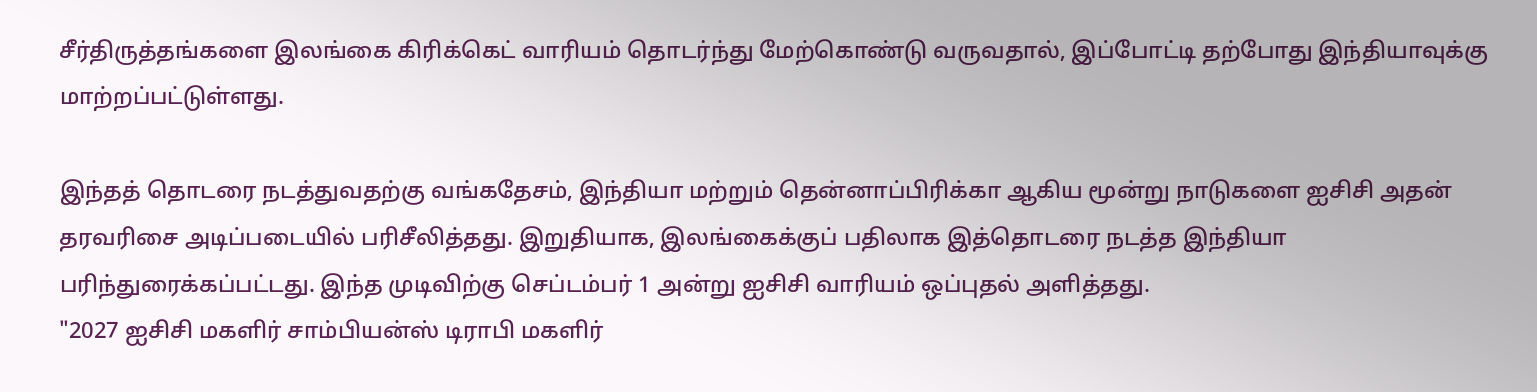சீர்திருத்தங்களை இலங்கை கிரிக்கெட் வாரியம் தொடர்ந்து மேற்கொண்டு வருவதால், இப்போட்டி தற்போது இந்தியாவுக்கு மாற்றப்பட்டுள்ளது.

இந்தத் தொடரை நடத்துவதற்கு வங்கதேசம், இந்தியா மற்றும் தென்னாப்பிரிக்கா ஆகிய மூன்று நாடுகளை ஐசிசி அதன் தரவரிசை அடிப்படையில் பரிசீலித்தது. இறுதியாக, இலங்கைக்குப் பதிலாக இத்தொடரை நடத்த இந்தியா பரிந்துரைக்கப்பட்டது. இந்த முடிவிற்கு செப்டம்பர் 1 அன்று ஐசிசி வாரியம் ஒப்புதல் அளித்தது.
"2027 ஐசிசி மகளிர் சாம்பியன்ஸ் டிராபி மகளிர்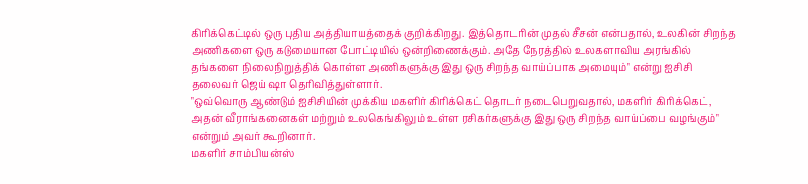கிரிக்கெட்டில் ஒரு புதிய அத்தியாயத்தைக் குறிக்கிறது. இத்தொடரின் முதல் சீசன் என்பதால், உலகின் சிறந்த அணிகளை ஒரு கடுமையான போட்டியில் ஒன்றிணைக்கும். அதே நேரத்தில் உலகளாவிய அரங்கில் தங்களை நிலைநிறுத்திக் கொள்ள அணிகளுக்கு இது ஒரு சிறந்த வாய்ப்பாக அமையும்" என்று ஐசிசி தலைவர் ஜெய் ஷா தெரிவித்துள்ளார்.
"ஒவ்வொரு ஆண்டும் ஐசிசியின் முக்கிய மகளிர் கிரிக்கெட் தொடர் நடைபெறுவதால், மகளிர் கிரிக்கெட், அதன் வீராங்கனைகள் மற்றும் உலகெங்கிலும் உள்ள ரசிகர்களுக்கு இது ஒரு சிறந்த வாய்ப்பை வழங்கும்" என்றும் அவர் கூறினார்.
மகளிர் சாம்பியன்ஸ்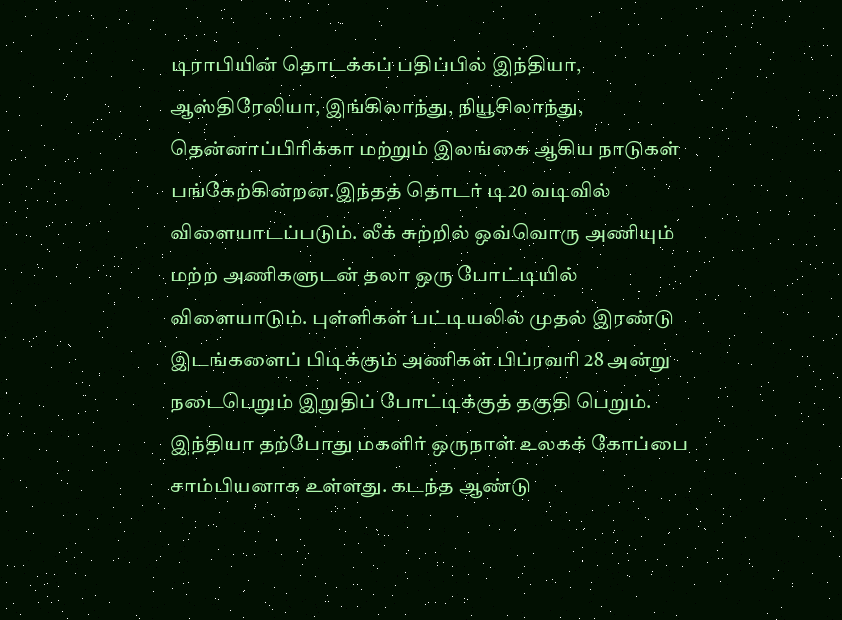டிராபியின் தொடக்கப் பதிப்பில் இந்தியா, ஆஸ்திரேலியா, இங்கிலாந்து, நியூசிலாந்து, தென்னாப்பிரிக்கா மற்றும் இலங்கை ஆகிய நாடுகள் பங்கேற்கின்றன.இந்தத் தொடர் டி20 வடிவில் விளையாடப்படும். லீக் சுற்றில் ஒவ்வொரு அணியும் மற்ற அணிகளுடன் தலா ஒரு போட்டியில் விளையாடும். புள்ளிகள் பட்டியலில் முதல் இரண்டு இடங்களைப் பிடிக்கும் அணிகள் பிப்ரவரி 28 அன்று நடைபெறும் இறுதிப் போட்டிக்குத் தகுதி பெறும்.
இந்தியா தற்போது மகளிர் ஒருநாள் உலகக் கோப்பை சாம்பியனாக உள்ளது. கடந்த ஆண்டு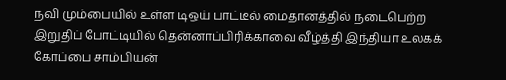நவி மும்பையில் உள்ள டிஒய் பாட்டீல் மைதானத்தில் நடைபெற்ற இறுதிப் போட்டியில் தென்னாப்பிரிக்காவை வீழ்த்தி இந்தியா உலகக் கோப்பை சாம்பியன்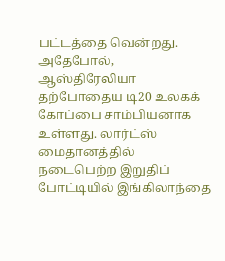பட்டத்தை வென்றது. அதேபோல், ஆஸ்திரேலியா தற்போதைய டி20 உலகக் கோப்பை சாம்பியனாக உள்ளது. லார்ட்ஸ் மைதானத்தில் நடைபெற்ற இறுதிப் போட்டியில் இங்கிலாந்தை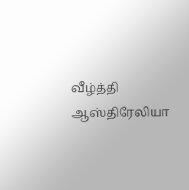வீழ்த்தி ஆஸ்திரேலியா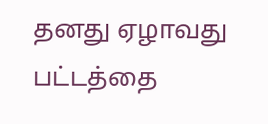தனது ஏழாவது பட்டத்தை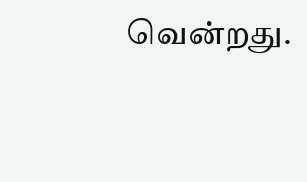வென்றது.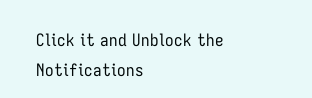Click it and Unblock the Notifications